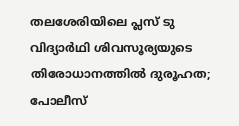തലശേരിയിലെ പ്ലസ് ടു വിദ്യാർഥി ശിവസൂര്യയുടെ തിരോധാനത്തിൽ ദുരൂഹത; പോലീസ്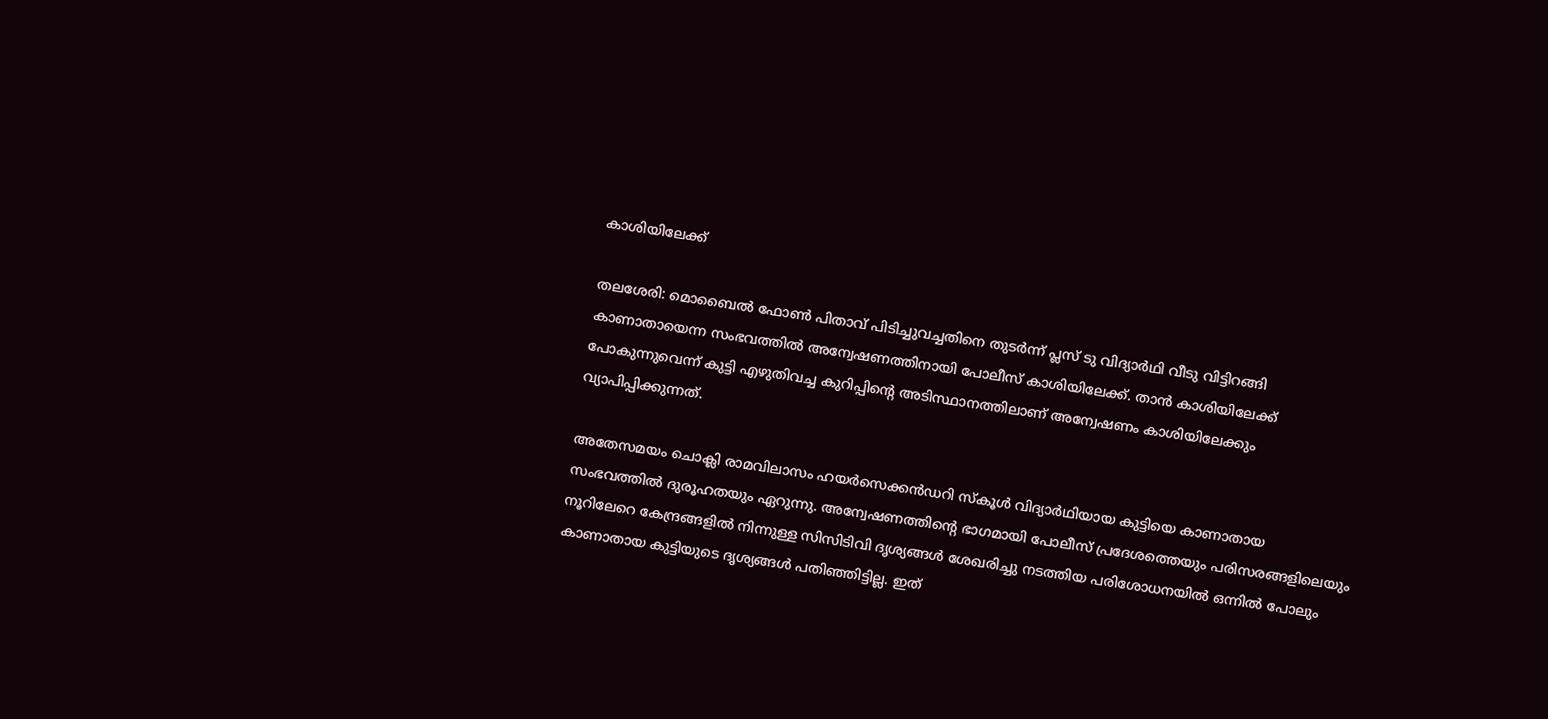കാശിയിലേക്ക്

തലശേരി: മൊബൈൽ ഫോൺ പിതാവ് പിടിച്ചുവച്ചതിനെ തുടർന്ന് പ്ലസ് ടു വിദ്യാർഥി വീടു വിട്ടിറങ്ങി കാണാതായെന്ന സംഭവത്തിൽ അന്വേഷണത്തിനായി പോലീസ് കാശിയിലേക്ക്. താൻ കാശിയിലേക്ക് പോകുന്നുവെന്ന് കുട്ടി എഴുതിവച്ച കുറിപ്പിന്‍റെ അടിസ്ഥാനത്തിലാണ് അന്വേഷണം കാശിയിലേക്കും വ്യാപിപ്പിക്കുന്നത്.

അതേസമയം ചൊക്ലി രാമവിലാസം ഹയർസെക്കൻഡറി സ്കൂൾ വിദ്യാർഥിയായ കുട്ടിയെ കാണാതായ സംഭവത്തിൽ ദുരൂഹതയും ഏറുന്നു. അന്വേഷണത്തിന്‍റെ ഭാഗമായി പോലീസ് പ്രദേശത്തെയും പരിസരങ്ങളിലെയും നൂറിലേറെ കേന്ദ്രങ്ങളിൽ നിന്നുള്ള സിസിടിവി ദൃശ്യങ്ങൾ ശേഖരിച്ചു നടത്തിയ പരിശോധനയിൽ ഒന്നിൽ പോലും കാണാതായ കുട്ടിയുടെ ദൃശ്യങ്ങൾ പതിഞ്ഞിട്ടില്ല. ഇത്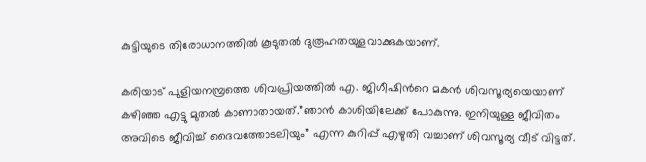കുട്ടിയുടെ തിരോധാനത്തിൽ കൂടുതൽ ദുരൂഹതയുളവാക്കുകയാണ്.

കരിയാട് പുളിയനമ്പ്രത്തെ ശിവപ്രിയത്തിൽ എ. ജിഗീഷിന്‍റെ മകൻ ശിവസൂര്യയെയാണ് കഴിഞ്ഞ എട്ടു മുതൽ കാണാതായത്.”ഞാൻ കാശിയിലേക്ക് പോകുന്നു. ഇനിയുള്ള ജീവിതം അവിടെ ജീവിച്ച് ദൈവത്തോടലിയും” എന്ന കുറിപ്പ് എഴുതി വച്ചാണ് ശിവസൂര്യ വീട് വിട്ടത്.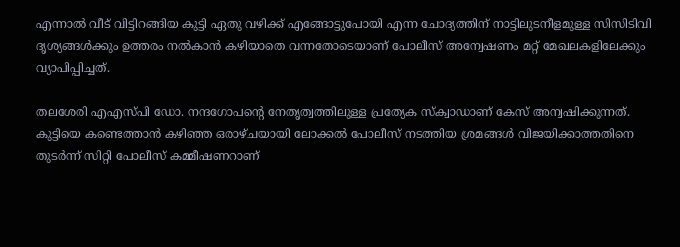എന്നാൽ വീട് വിട്ടിറങ്ങിയ കുട്ടി ഏതു വഴിക്ക് എങ്ങോട്ടുപോയി എന്ന ചോദ്യത്തിന് നാട്ടിലുടനീളമുള്ള സിസിടിവി ദൃശ്യങ്ങൾക്കും ഉത്തരം നൽകാൻ കഴിയാതെ വന്നതോടെയാണ് പോലീസ് അന്വേഷണം മറ്റ് മേഖലകളിലേക്കും വ്യാപിപ്പിച്ചത്.

തലശേരി എഎസ്പി ഡോ. നന്ദഗോപന്‍റെ നേതൃത്വത്തിലുള്ള പ്രത്യേക സ്ക്വാഡാണ് കേസ് അന്വഷിക്കുന്നത്. കുട്ടിയെ കണ്ടെത്താൻ കഴിഞ്ഞ ഒരാഴ്ചയായി ലോക്കൽ പോലീസ് നടത്തിയ ശ്രമങ്ങൾ വിജയിക്കാത്തതിനെ തുടർന്ന് സിറ്റി പോലീസ് കമ്മീഷണറാണ്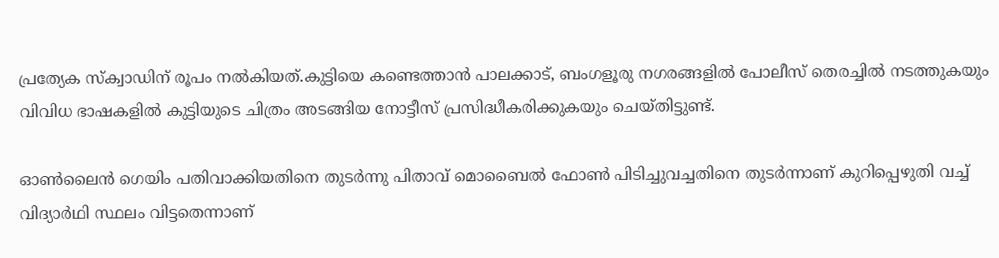പ്രത്യേക സ്ക്വാഡിന് രൂപം നൽകിയത്.കുട്ടിയെ കണ്ടെത്താൻ പാലക്കാട്, ബംഗളൂരു നഗരങ്ങളിൽ പോലീസ് തെരച്ചിൽ നടത്തുകയും വിവിധ ഭാഷകളിൽ കുട്ടിയുടെ ചിത്രം അടങ്ങിയ നോട്ടീസ് പ്രസിദ്ധീകരിക്കുകയും ചെയ്തിട്ടുണ്ട്.

ഓൺലൈൻ ഗെയിം പതിവാക്കിയതിനെ തുടർന്നു പിതാവ് മൊബൈൽ ഫോൺ പിടിച്ചുവച്ചതിനെ തുടർന്നാണ് കുറിപ്പെഴുതി വച്ച് വിദ്യാർഥി സ്ഥലം വിട്ടതെന്നാണ്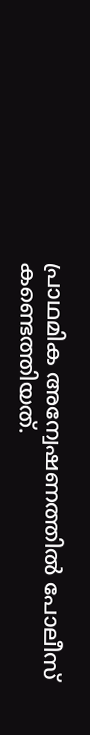പ്രാഥമിക അന്വേഷണത്തിൽ പോലീസ് കണ്ടെത്തിയത്.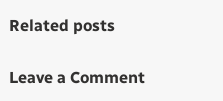Related posts

Leave a Comment